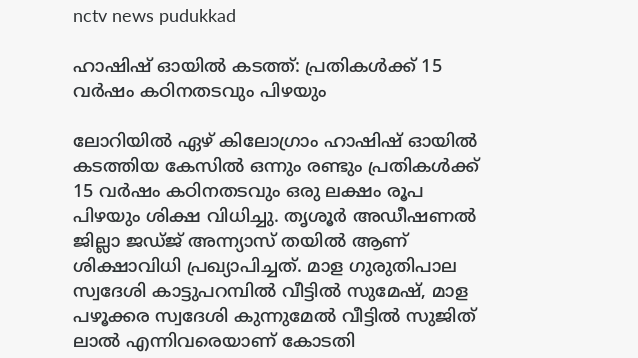nctv news pudukkad

ഹാഷിഷ് ഓയിൽ കടത്ത്: പ്രതികൾക്ക് 15 വർഷം കഠിനതടവും പിഴയും

ലോറിയില്‍ ഏഴ് കിലോഗ്രാം ഹാഷിഷ് ഓയില്‍ കടത്തിയ കേസില്‍ ഒന്നും രണ്ടും പ്രതികള്‍ക്ക് 15 വര്‍ഷം കഠിനതടവും ഒരു ലക്ഷം രൂപ പിഴയും ശിക്ഷ വിധിച്ചു. തൃശൂര്‍ അഡീഷണല്‍ ജില്ലാ ജഡ്ജ് അന്ന്യാസ് തയില്‍ ആണ് ശിക്ഷാവിധി പ്രഖ്യാപിച്ചത്. മാള ഗുരുതിപാല സ്വദേശി കാട്ടുപറമ്പില്‍ വീട്ടില്‍ സുമേഷ്, മാള പഴൂക്കര സ്വദേശി കുന്നുമേല്‍ വീട്ടില്‍ സുജിത് ലാല്‍ എന്നിവരെയാണ് കോടതി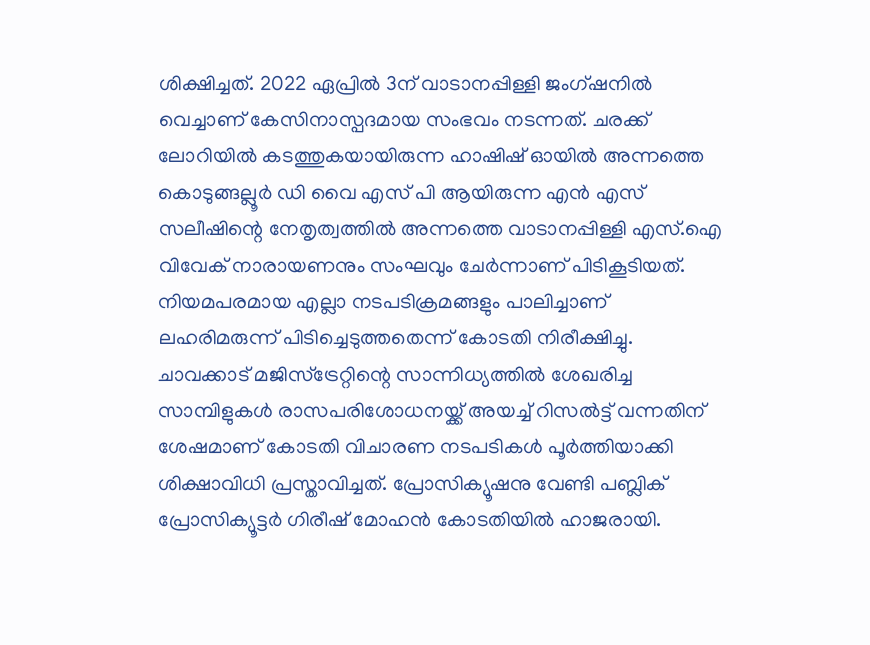ശിക്ഷിച്ചത്. 2022 ഏപ്രില്‍ 3ന് വാടാനപ്പിള്ളി ജംഗ്ഷനില്‍ വെച്ചാണ് കേസിനാസ്പദമായ സംഭവം നടന്നത്. ചരക്ക് ലോറിയില്‍ കടത്തുകയായിരുന്ന ഹാഷിഷ് ഓയില്‍ അന്നത്തെ കൊടുങ്ങല്ലൂര്‍ ഡി വൈ എസ് പി ആയിരുന്ന എന്‍ എസ് സലീഷിന്റെ നേതൃത്വത്തില്‍ അന്നത്തെ വാടാനപ്പിള്ളി എസ്.ഐ വിവേക് നാരായണനും സംഘവും ചേര്‍ന്നാണ് പിടികൂടിയത്. നിയമപരമായ എല്ലാ നടപടിക്രമങ്ങളും പാലിച്ചാണ് ലഹരിമരുന്ന് പിടിച്ചെടുത്തതെന്ന് കോടതി നിരീക്ഷിച്ചു. ചാവക്കാട് മജിസ്‌ട്രേറ്റിന്റെ സാന്നിധ്യത്തില്‍ ശേഖരിച്ച സാമ്പിളുകള്‍ രാസപരിശോധനയ്ക്ക് അയച്ച് റിസല്‍ട്ട് വന്നതിന് ശേഷമാണ് കോടതി വിചാരണ നടപടികള്‍ പൂര്‍ത്തിയാക്കി ശിക്ഷാവിധി പ്രസ്താവിച്ചത്. പ്രോസിക്യൂഷനു വേണ്ടി പബ്ലിക് പ്രോസിക്യൂട്ടര്‍ ഗിരീഷ് മോഹന്‍ കോടതിയില്‍ ഹാജരായി.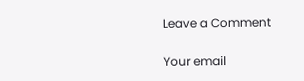Leave a Comment

Your email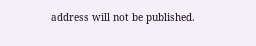address will not be published.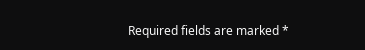Required fields are marked *